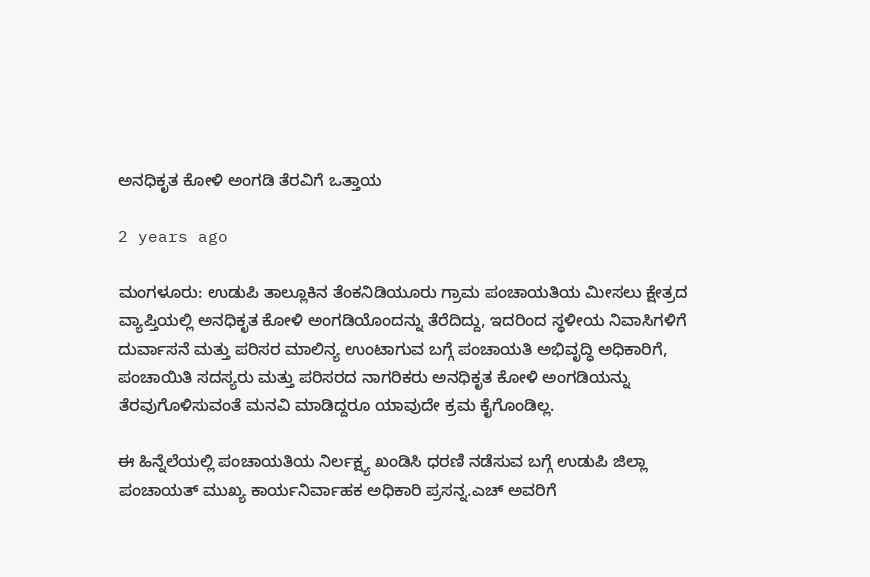ಅನಧಿಕೃತ ಕೋಳಿ ಅಂಗಡಿ ತೆರವಿಗೆ ಒತ್ತಾಯ

2 years ago

ಮಂಗಳೂರು: ಉಡುಪಿ ‌ತಾಲ್ಲೂಕಿನ ತೆಂಕನಿಡಿಯೂರು ಗ್ರಾಮ ಪಂಚಾಯತಿಯ ಮೀಸಲು ಕ್ಷೇತ್ರದ ವ್ಯಾಪ್ತಿಯಲ್ಲಿ ಅನಧಿಕೃತ ಕೋಳಿ ‌ಅಂಗಡಿಯೊಂದನ್ನು ತೆರೆದಿದ್ದು, ಇದರಿಂದ ಸ್ಥಳೀಯ ‌ನಿವಾಸಿಗಳಿಗೆ ದುರ್ವಾಸನೆ ಮತ್ತು ಪರಿಸರ ಮಾಲಿನ್ಯ ಉಂಟಾಗುವ ಬಗ್ಗೆ ಪಂಚಾಯತಿ ಅಭಿವೃದ್ಧಿ ‌ಅಧಿಕಾರಿಗೆ, ಪಂಚಾಯಿತಿ ಸದಸ್ಯರು ಮತ್ತು ಪರಿಸರದ ನಾಗರಿಕರು ಅನಧಿಕೃತ ಕೋಳಿ ಅಂಗಡಿಯನ್ನು ತೆರವುಗೊಳಿಸುವಂತೆ ಮನವಿ ಮಾಡಿದ್ದರೂ ಯಾವುದೇ ಕ್ರಮ ಕೈಗೊಂಡಿಲ್ಲ.

ಈ ಹಿನ್ನೆಲೆಯಲ್ಲಿ ‌‌ಪಂಚಾಯತಿಯ ನಿರ್ಲಕ್ಷ್ಯ ಖಂಡಿಸಿ ಧರಣಿ ನಡೆಸುವ ಬಗ್ಗೆ ಉಡುಪಿ ಜಿಲ್ಲಾ ಪಂಚಾಯತ್ ಮುಖ್ಯ ಕಾರ್ಯನಿರ್ವಾಹಕ ‌ಅಧಿಕಾರಿ ಪ್ರಸನ್ನ.ಎಚ್ ಅವರಿಗೆ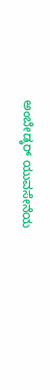ಅಂಬೇಡ್ಕರ್ ‌ಯುವಸೇನೆಯ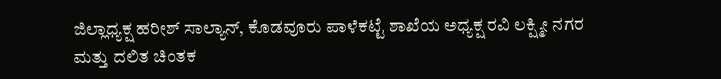ಜಿಲ್ಲಾಧ್ಯಕ್ಷ ಹರೀಶ್ ಸಾಲ್ಯಾನ್, ಕೊಡವೂರು‌ ಪಾಳೆಕಟ್ಟೆ ಶಾಖೆಯ ಅಧ್ಯಕ್ಷ ರವಿ ಲಕ್ಷ್ಮೀ ನಗರ ಮತ್ತು ದಲಿತ ಚಿಂತಕ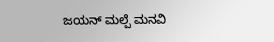ಜಯನ್ ಮಲ್ಪೆ ಮನವಿ‌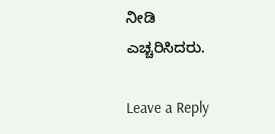ನೀಡಿ ಎಚ್ಚರಿಸಿದರು.

Leave a Reply